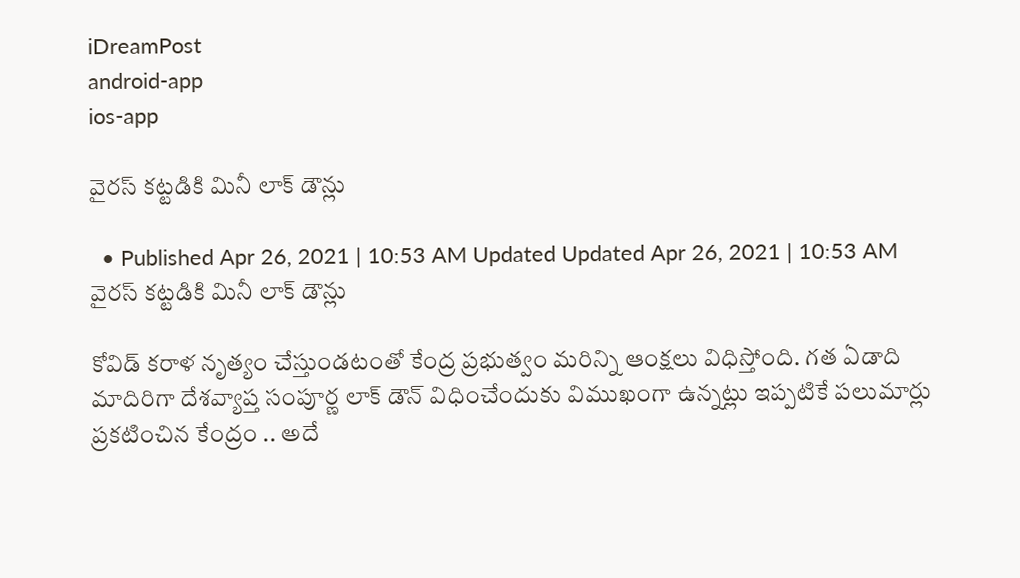iDreamPost
android-app
ios-app

వైరస్ కట్టడికి మినీ లాక్ డౌన్లు

  • Published Apr 26, 2021 | 10:53 AM Updated Updated Apr 26, 2021 | 10:53 AM
వైరస్ కట్టడికి మినీ లాక్ డౌన్లు

కోవిడ్ కరాళ నృత్యం చేస్తుండటంతో కేంద్ర ప్రభుత్వం మరిన్ని ఆంక్షలు విధిస్తోంది. గత ఏడాది మాదిరిగా దేశవ్యాప్త సంపూర్ణ లాక్ డౌన్ విధించేందుకు విముఖంగా ఉన్నట్లు ఇప్పటికే పలుమార్లు ప్రకటించిన కేంద్రం .. అదే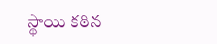స్థాయి కఠిన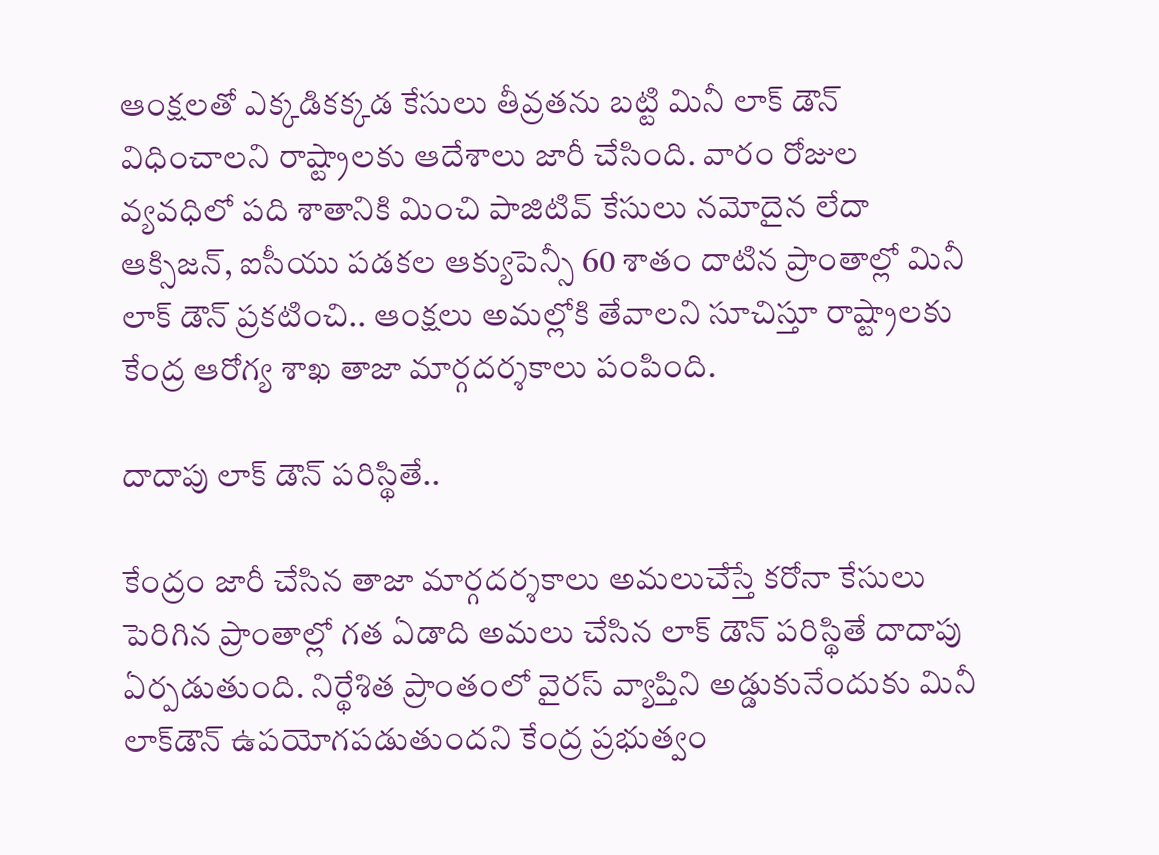ఆంక్షలతో ఎక్కడికక్కడ కేసులు తీవ్రతను బట్టి మినీ లాక్ డౌన్ విధించాలని రాష్ట్రాలకు ఆదేశాలు జారీ చేసింది. వారం రోజుల వ్యవధిలో పది శాతానికి మించి పాజిటివ్ కేసులు నమోదైన లేదా ఆక్సిజన్, ఐసీయు పడకల ఆక్యుపెన్సీ 60 శాతం దాటిన ప్రాంతాల్లో మినీ లాక్ డౌన్ ప్రకటించి.. ఆంక్షలు అమల్లోకి తేవాలని సూచిస్తూ రాష్ట్రాలకు కేంద్ర ఆరోగ్య శాఖ తాజా మార్గదర్శకాలు పంపింది.

దాదాపు లాక్ డౌన్ పరిస్థితే..

కేంద్రం జారీ చేసిన తాజా మార్గదర్శకాలు అమలుచేస్తే కరోనా కేసులు పెరిగిన ప్రాంతాల్లో గత ఏడాది అమలు చేసిన లాక్ డౌన్ పరిస్థితే దాదాపు ఏర్పడుతుంది. నిర్థేశిత ప్రాంతంలో వైరస్‌ వ్యాప్తిని అడ్డుకునేందుకు మినీ లాక్‌డౌన్‌ ఉపయోగపడుతుందని కేంద్ర ప్రభుత్వం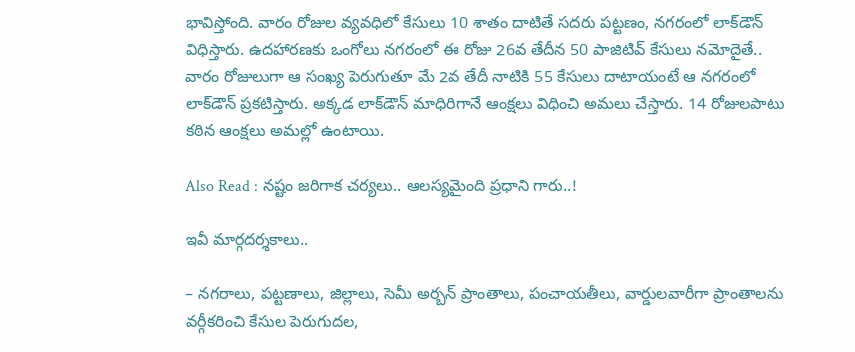భావిస్తోంది. వారం రోజుల వ్యవధిలో కేసులు 10 శాతం దాటితే సదరు పట్టణం, నగరంలో లాక్‌డౌన్‌ విధిస్తారు. ఉదహారణకు ఒంగోలు నగరంలో ఈ రోజు 26వ తేదీన 50 పాజిటివ్‌ కేసులు నమోదైతే.. వారం రోజులుగా ఆ సంఖ్య పెరుగుతూ మే 2వ తేదీ నాటికి 55 కేసులు దాటాయంటే ఆ నగరంలో లాక్‌డౌన్‌ ప్రకటిస్తారు. అక్కడ లాక్‌డౌన్‌ మాధిరిగానే ఆంక్షలు విధించి అమలు చేస్తారు. 14 రోజులపాటు కఠిన ఆంక్షలు అమల్లో ఉంటాయి.

Also Read : నష్టం జరిగాక చర్యలు.. ఆలస్యమైంది ప్రధాని గారు..!

ఇవీ మార్గదర్శకాలు..

– నగరాలు, పట్టణాలు, జిల్లాలు, సెమీ అర్బన్ ప్రాంతాలు, పంచాయతీలు, వార్డులవారీగా ప్రాంతాలను వర్గీకరించి కేసుల పెరుగుదల,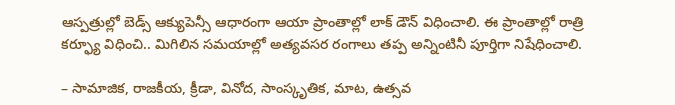ఆస్పత్రుల్లో బెడ్స్ ఆక్యుపెన్సీ ఆధారంగా ఆయా ప్రాంతాల్లో లాక్ డౌన్ విధించాలి. ఈ ప్రాంతాల్లో రాత్రి కర్ఫ్యూ విధించి.. మిగిలిన సమయాల్లో అత్యవసర రంగాలు తప్ప అన్నింటినీ పూర్తిగా నిషేధించాలి.

– సామాజిక, రాజకీయ, క్రీడా, వినోద, సాంస్కృతిక, మాట, ఉత్సవ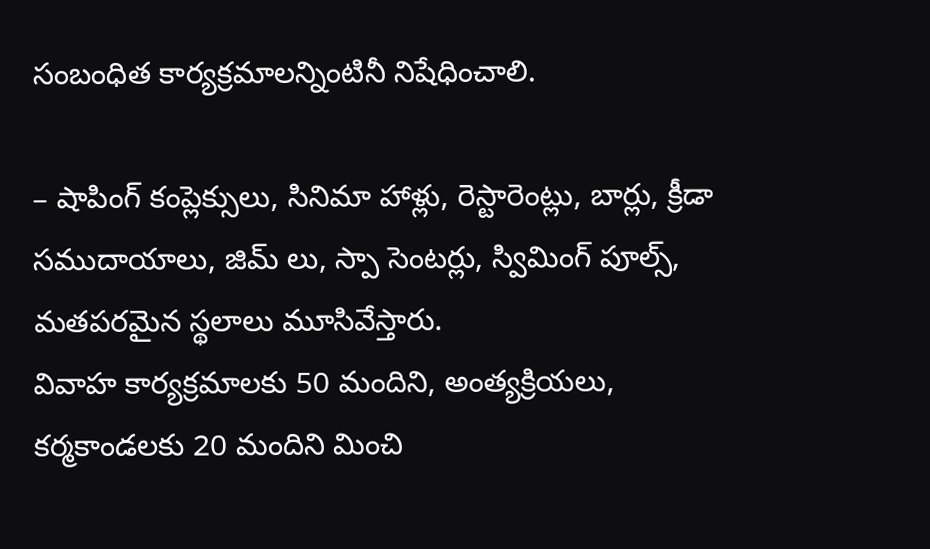సంబంధిత కార్యక్రమాలన్నింటినీ నిషేధించాలి.

– షాపింగ్ కంప్లెక్సులు, సినిమా హాళ్లు, రెస్టారెంట్లు, బార్లు, క్రీడా సముదాయాలు, జిమ్ లు, స్పా సెంటర్లు, స్విమింగ్ పూల్స్, మతపరమైన స్థలాలు మూసివేస్తారు.
వివాహ కార్యక్రమాలకు 50 మందిని, అంత్యక్రియలు, కర్మకాండలకు 20 మందిని మించి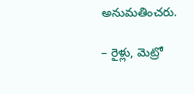అనుమతించరు.

– రైళ్లు, మెట్రో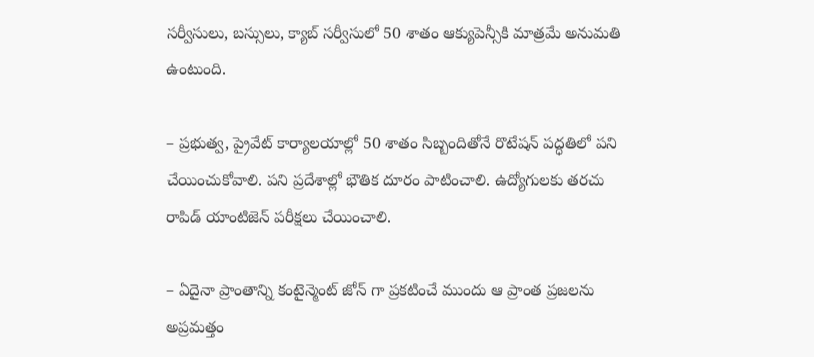సర్వీసులు, బస్సులు, క్యాబ్ సర్వీసులో 50 శాతం ఆక్యుపెన్సీకి మాత్రమే అనుమతి ఉంటుంది.

– ప్రభుత్వ, ప్రైవేట్ కార్యాలయాల్లో 50 శాతం సిబ్బందితోనే రొటేషన్ పద్ధతిలో పని చేయించుకోవాలి. పని ప్రదేశాల్లో భౌతిక దూరం పాటించాలి. ఉద్యోగులకు తరచు రాపిడ్ యాంటిజెన్ పరీక్షలు చేయించాలి.

– ఏదైనా ప్రాంతాన్ని కంటైన్మెంట్ జోన్ గా ప్రకటించే ముందు ఆ ప్రాంత ప్రజలను అప్రమత్తం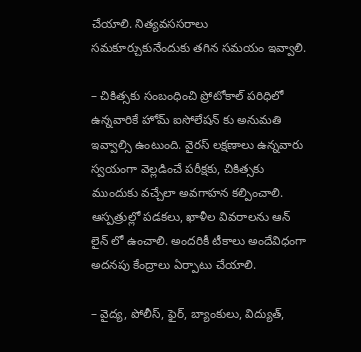చేయాలి. నిత్యవససరాలు సమకూర్చుకునేందుకు తగిన సమయం ఇవ్వాలి.

– చికిత్సకు సంబంధించి ప్రోటోకాల్ పరిధిలో ఉన్నవారికే హోమ్ ఐసోలేషన్ కు అనుమతి ఇవ్వాల్సి ఉంటుంది. వైరస్ లక్షణాలు ఉన్నవారు స్వయంగా వెల్లడించే పరీక్షకు, చికిత్సకు ముందుకు వచ్చేలా అవగాహన కల్పించాలి. ఆస్పత్రుల్లో పడకలు, ఖాళీల వివరాలను ఆన్ లైన్ లో ఉంచాలి. అందరికీ టీకాలు అందేవిధంగా అదనపు కేంద్రాలు ఏర్పాటు చేయాలి.

– వైద్య, పోలీస్, ఫైర్, బ్యాంకులు, విద్యుత్,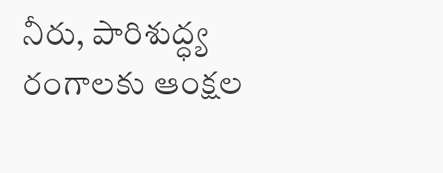నీరు, పారిశుద్ధ్య రంగాలకు ఆంక్షల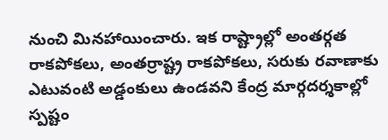నుంచి మినహాయించారు. ఇక రాష్ట్రాల్లో అంతర్గత రాకపోకలు, అంతర్రాష్ట్ర రాకపోకలు, సరుకు రవాణాకు ఎటువంటి అడ్డంకులు ఉండవని కేంద్ర మార్గదర్శకాల్లో స్పష్టం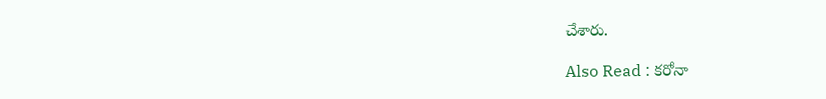చేశారు.

Also Read : కరోనా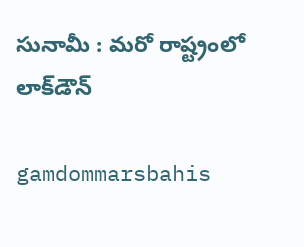సునామీ : మరో రాష్ట్రంలో లాక్‌డౌన్‌

gamdommarsbahis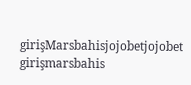girişMarsbahisjojobetjojobet girişmarsbahis